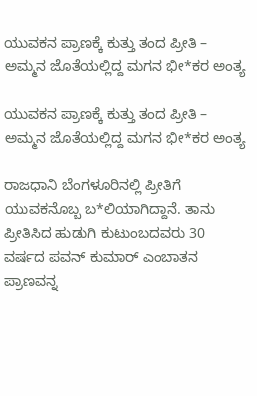ಯುವಕನ ಪ್ರಾಣಕ್ಕೆ ಕುತ್ತು ತಂದ ಪ್ರೀತಿ – ಅಮ್ಮನ ಜೊತೆಯಲ್ಲಿದ್ದ ಮಗನ ಭೀ*ಕರ ಅಂತ್ಯ

ಯುವಕನ ಪ್ರಾಣಕ್ಕೆ ಕುತ್ತು ತಂದ ಪ್ರೀತಿ –  ಅಮ್ಮನ ಜೊತೆಯಲ್ಲಿದ್ದ ಮಗನ ಭೀ*ಕರ ಅಂತ್ಯ

ರಾಜಧಾನಿ ಬೆಂಗಳೂರಿನಲ್ಲಿ ಪ್ರೀತಿಗೆ ಯುವಕನೊಬ್ಬ ಬ*ಲಿಯಾಗಿದ್ದಾನೆ. ತಾನು ಪ್ರೀತಿಸಿದ ಹುಡುಗಿ ಕುಟುಂಬದವರು 30 ವರ್ಷದ ಪವನ್ ಕುಮಾರ್ ಎಂಬಾತನ ಪ್ರಾಣವನ್ನ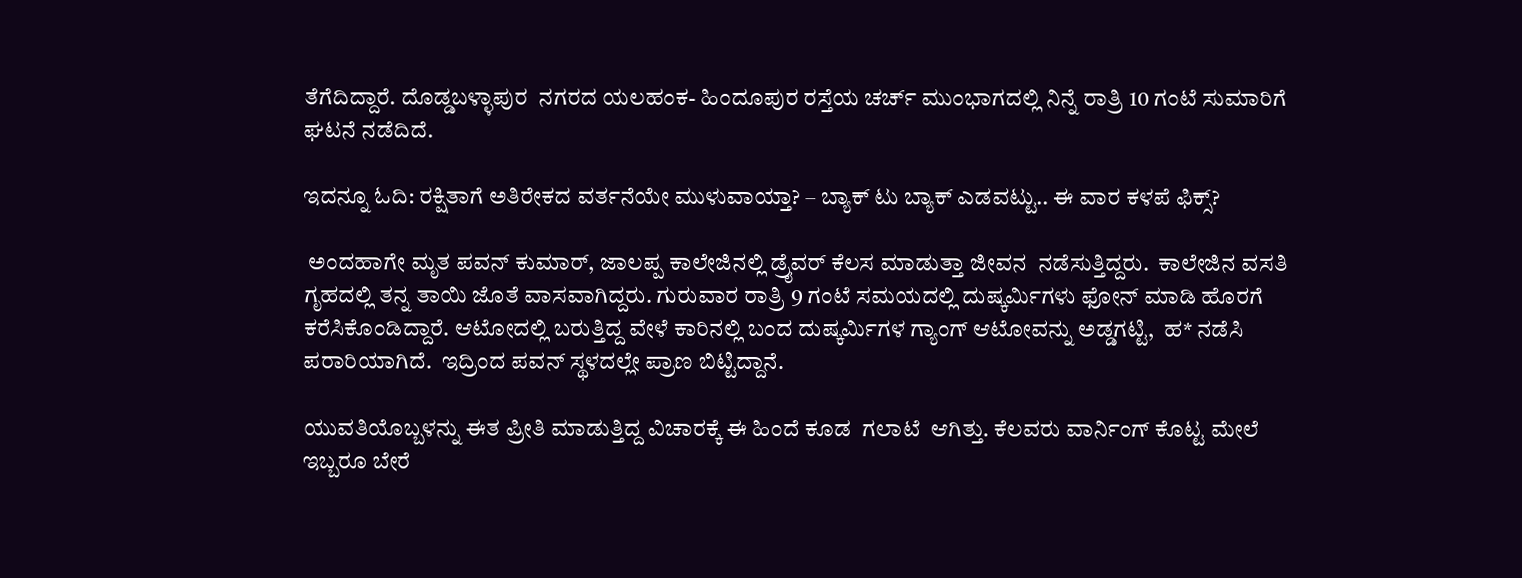ತೆಗೆದಿದ್ದಾರೆ. ದೊಡ್ಡಬಳ್ಳಾಪುರ  ನಗರದ ಯಲಹಂಕ- ಹಿಂದೂಪುರ ರಸ್ತೆಯ ಚರ್ಚ್ ಮುಂಭಾಗದಲ್ಲಿ ನಿನ್ನೆ ರಾತ್ರಿ 10 ಗಂಟೆ ಸುಮಾರಿಗೆ ಘಟನೆ ನಡೆದಿದೆ.

ಇದನ್ನೂ ಓದಿ: ರಕ್ಷಿತಾಗೆ ಅತಿರೇಕದ ವರ್ತನೆಯೇ ಮುಳುವಾಯ್ತಾ? – ಬ್ಯಾಕ್‌ ಟು ಬ್ಯಾಕ್‌ ಎಡವಟ್ಟು.. ಈ ವಾರ ಕಳಪೆ ಫಿಕ್ಸ್?

 ಅಂದಹಾಗೇ ಮೃತ ಪವನ್‌ ಕುಮಾರ್‌, ಜಾಲಪ್ಪ ಕಾಲೇಜಿನಲ್ಲಿ ಡ್ರೈವರ್ ಕೆಲಸ ಮಾಡುತ್ತಾ ಜೀವನ  ನಡೆಸುತ್ತಿದ್ದರು.  ಕಾಲೇಜಿನ ವಸತಿ ಗೃಹದಲ್ಲಿ ತನ್ನ ತಾಯಿ ಜೊತೆ ವಾಸವಾಗಿದ್ದರು. ಗುರುವಾರ ರಾತ್ರಿ 9 ಗಂಟೆ ಸಮಯದಲ್ಲಿ ದುಷ್ಕರ್ಮಿಗಳು ಫೋನ್ ಮಾಡಿ ಹೊರಗೆ ಕರೆಸಿಕೊಂಡಿದ್ದಾರೆ. ಆಟೋದಲ್ಲಿ ಬರುತ್ತಿದ್ದ ವೇಳೆ ಕಾರಿನಲ್ಲಿ ಬಂದ ದುಷ್ಕರ್ಮಿಗಳ ಗ್ಯಾಂಗ್ ಆಟೋವನ್ನು ಅಡ್ಡಗಟ್ಟಿ,  ಹ* ನಡೆಸಿ ಪರಾರಿಯಾಗಿದೆ.  ಇದ್ರಿಂದ ಪವನ್ ಸ್ಥಳದಲ್ಲೇ ಪ್ರಾಣ ಬಿಟ್ಟಿದ್ದಾನೆ.

ಯುವತಿಯೊಬ್ಬಳನ್ನು ಈತ ಪ್ರೀತಿ ಮಾಡುತ್ತಿದ್ದ ವಿಚಾರಕ್ಕೆ ಈ ಹಿಂದೆ ಕೂಡ  ಗಲಾಟೆ  ಆಗಿತ್ತು. ಕೆಲವರು ವಾರ್ನಿಂಗ್ ಕೊಟ್ಟ ಮೇಲೆ   ಇಬ್ಬರೂ ಬೇರೆ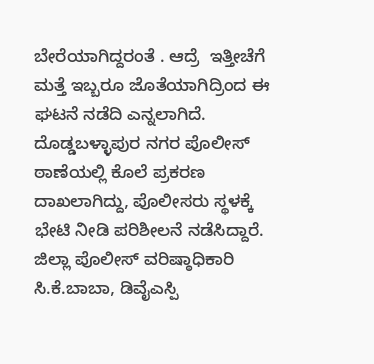ಬೇರೆಯಾಗಿದ್ದರಂತೆ . ಆದ್ರೆ  ಇತ್ತೀಚೆಗೆ ಮತ್ತೆ ಇಬ್ಬರೂ ಜೊತೆಯಾಗಿದ್ರಿಂದ ಈ ಘಟನೆ ನಡೆದಿ ಎನ್ನಲಾಗಿದೆ.  ದೊಡ್ಡಬಳ್ಳಾಪುರ ನಗರ ಪೊಲೀಸ್ ಠಾಣೆಯಲ್ಲಿ ಕೊಲೆ ಪ್ರಕರಣ ದಾಖಲಾಗಿದ್ದು, ಪೊಲೀಸರು ಸ್ಥಳಕ್ಕೆ ಭೇಟಿ ನೀಡಿ ಪರಿಶೀಲನೆ ನಡೆಸಿದ್ದಾರೆ. ಜಿಲ್ಲಾ ಪೊಲೀಸ್ ವರಿಷ್ಠಾಧಿಕಾರಿ ಸಿ.ಕೆ.ಬಾಬಾ, ಡಿವೈಎಸ್ಪಿ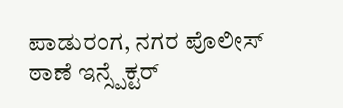ಪಾಡುರಂಗ, ನಗರ ಪೊಲೀಸ್ ಠಾಣೆ ಇನ್ಸ್ಪೆಕ್ಟರ್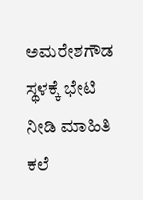ಅಮರೇಶಗೌಡ ಸ್ಥಳಕ್ಕೆ ಭೇಟಿ ನೀಡಿ ಮಾಹಿತಿ ಕಲೆ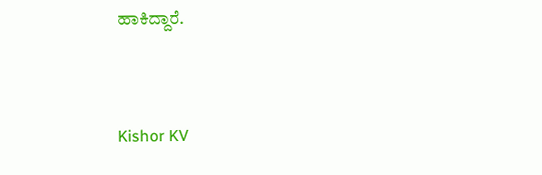ಹಾಕಿದ್ದಾರೆ.



Kishor KV